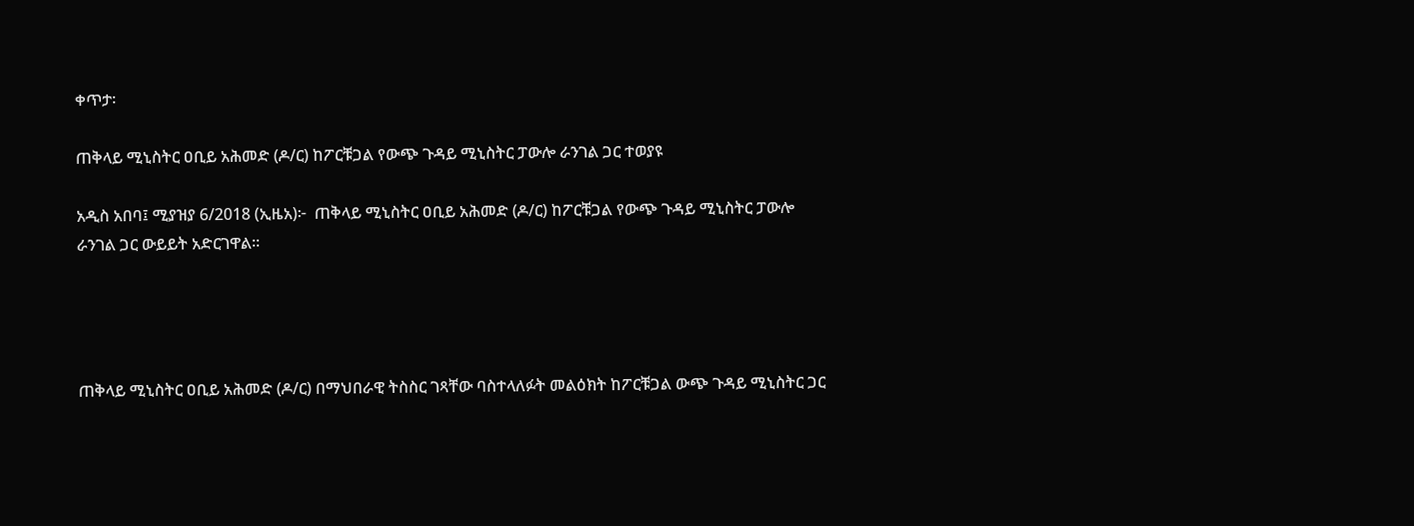ቀጥታ፡

ጠቅላይ ሚኒስትር ዐቢይ አሕመድ (ዶ/ር) ከፖርቹጋል የውጭ ጉዳይ ሚኒስትር ፓውሎ ራንገል ጋር ተወያዩ

አዲስ አበባ፤ ሚያዝያ 6/2018 (ኢዜአ)፦  ጠቅላይ ሚኒስትር ዐቢይ አሕመድ (ዶ/ር) ከፖርቹጋል የውጭ ጉዳይ ሚኒስትር ፓውሎ ራንገል ጋር ውይይት አድርገዋል።




ጠቅላይ ሚኒስትር ዐቢይ አሕመድ (ዶ/ር) በማህበራዊ ትስስር ገጻቸው ባስተላለፉት መልዕክት ከፖርቹጋል ውጭ ጉዳይ ሚኒስትር ጋር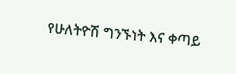የሁለትዮሽ ግንኙነት እና ቀጣይ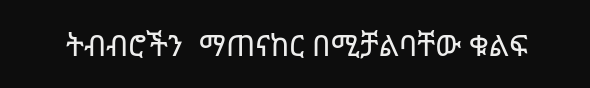ትብብሮችን  ማጠናከር በሚቻልባቸው ቁልፍ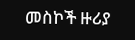መስኮች ዙሪያ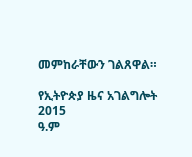መምከራቸውን ገልጸዋል።

የኢትዮጵያ ዜና አገልግሎት
2015
ዓ.ም